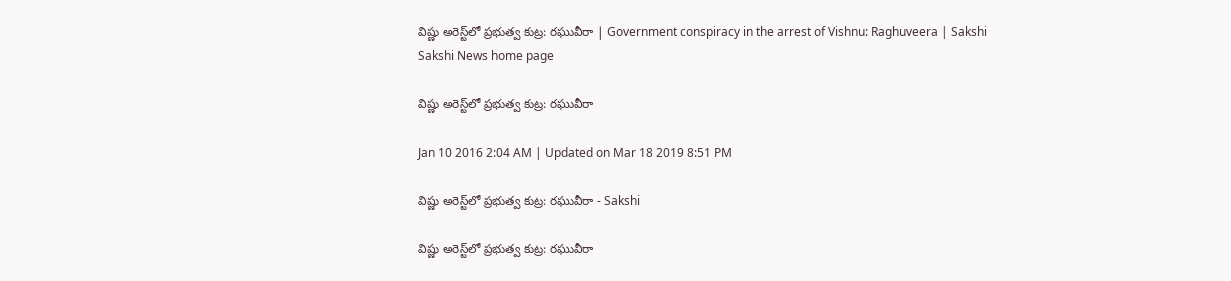విష్ణు అరెస్ట్‌లో ప్రభుత్వ కుట్ర: రఘువీరా | Government conspiracy in the arrest of Vishnu: Raghuveera | Sakshi
Sakshi News home page

విష్ణు అరెస్ట్‌లో ప్రభుత్వ కుట్ర: రఘువీరా

Jan 10 2016 2:04 AM | Updated on Mar 18 2019 8:51 PM

విష్ణు అరెస్ట్‌లో ప్రభుత్వ కుట్ర: రఘువీరా - Sakshi

విష్ణు అరెస్ట్‌లో ప్రభుత్వ కుట్ర: రఘువీరా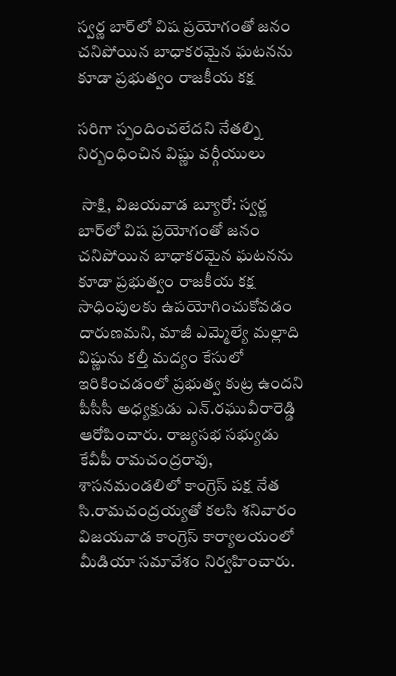స్వర్ణ బార్‌లో విష ప్రయోగంతో జనం చనిపోయిన బాధాకరమైన ఘటనను కూడా ప్రభుత్వం రాజకీయ కక్ష

సరిగా స్పందించలేదని నేతల్ని నిర్బంధించిన విష్ణు వర్గీయులు

 సాక్షి, విజయవాడ బ్యూరో: స్వర్ణ బార్‌లో విష ప్రయోగంతో జనం చనిపోయిన బాధాకరమైన ఘటనను కూడా ప్రభుత్వం రాజకీయ కక్ష సాధింపులకు ఉపయోగించుకోవడం దారుణమని, మాజీ ఎమ్మెల్యే మల్లాది విష్ణును కల్తీ మద్యం కేసులో ఇరికించడంలో ప్రభుత్వ కుట్ర ఉందని పీసీసీ అధ్యక్షుడు ఎన్.రఘువీరారెడ్డి ఆరోపించారు. రాజ్యసభ సభ్యుడు కేవీపీ రామచంద్రరావు, శాసనమండలిలో కాంగ్రెస్ పక్ష నేత సి.రామచంద్రయ్యతో కలసి శనివారం విజయవాడ కాంగ్రెస్ కార్యాలయంలో మీడియా సమావేశం నిర్వహించారు.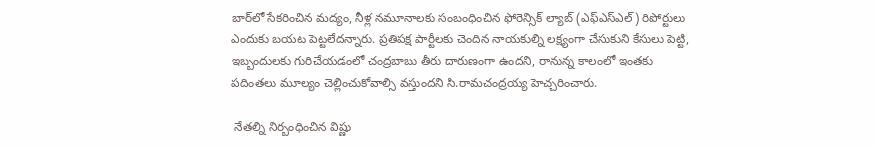బార్‌లో సేకరించిన మద్యం, నీళ్ల నమూనాలకు సంబంధించిన ఫోరెన్సిక్ ల్యాబ్ (ఎఫ్‌ఎస్‌ఎల్) రిపోర్టులు ఎందుకు బయట పెట్టలేదన్నారు. ప్రతిపక్ష పార్టీలకు చెందిన నాయకుల్ని లక్ష్యంగా చేసుకుని కేసులు పెట్టి, ఇబ్బందులకు గురిచేయడంలో చంద్రబాబు తీరు దారుణంగా ఉందని, రానున్న కాలంలో ఇంతకు పదింతలు మూల్యం చెల్లించుకోవాల్సి వస్తుందని సి.రామచంద్రయ్య హెచ్చరించారు.

 నేతల్ని నిర్బంధించిన విష్ణు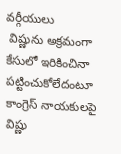వర్గీయులు
 విష్ణును అక్రమంగా కేసులో ఇరికించినా పట్టించుకోలేదంటూ కాంగ్రెస్ నాయకులపై విష్ణు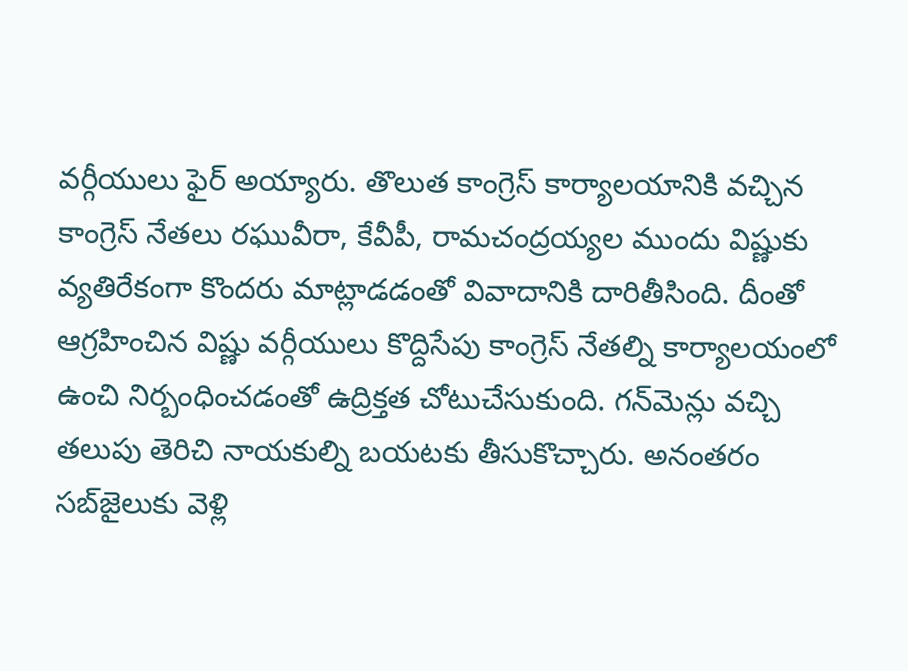వర్గీయులు ఫైర్ అయ్యారు. తొలుత కాంగ్రెస్ కార్యాలయానికి వచ్చిన కాంగ్రెస్ నేతలు రఘువీరా, కేవీపీ, రామచంద్రయ్యల ముందు విష్ణుకు వ్యతిరేకంగా కొందరు మాట్లాడడంతో వివాదానికి దారితీసింది. దీంతో ఆగ్రహించిన విష్ణు వర్గీయులు కొద్దిసేపు కాంగ్రెస్ నేతల్ని కార్యాలయంలో ఉంచి నిర్బంధించడంతో ఉద్రిక్తత చోటుచేసుకుంది. గన్‌మెన్లు వచ్చి తలుపు తెరిచి నాయకుల్ని బయటకు తీసుకొచ్చారు. అనంతరం సబ్‌జైలుకు వెళ్లి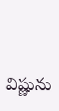విష్ణును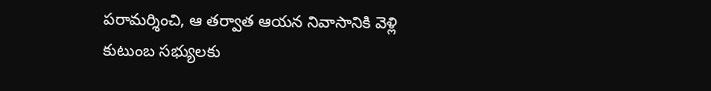పరామర్శించి, ఆ తర్వాత ఆయన నివాసానికి వెళ్లి కుటుంబ సభ్యులకు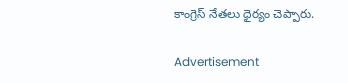కాంగ్రెస్ నేతలు ధైర్యం చెప్పారు.

Advertisement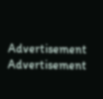Advertisement
Advertisement